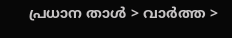പ്രധാന താള്‍ > വാര്‍ത്ത >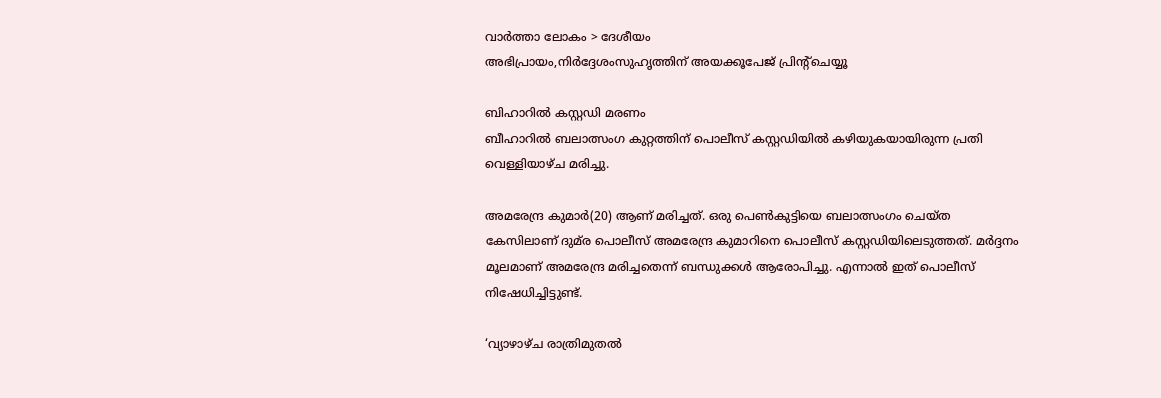വാര്‍ത്താ ലോകം > ദേശീയം
അഭിപ്രായം,നിര്‍ദ്ദേശംസുഹൃത്തിന് അയക്കൂപേജ് പ്രിന്‍റ്ചെയ്യൂ

ബിഹാറില്‍ കസ്റ്റഡി മരണം
ബീഹാറില്‍ ബലാത്സംഗ കുറ്റത്തിന് പൊലീസ് കസ്റ്റഡിയില്‍ കഴിയുകയായിരുന്ന പ്രതി വെള്ളിയാഴ്‌ച മരിച്ചു.

അമരേന്ദ്ര കുമാര്‍(20) ആണ് മരിച്ചത്. ഒരു പെണ്‍കുട്ടിയെ ബലാത്സംഗം ചെയ്ത കേസിലാണ് ദുമ്‌ര പൊലീസ് അമരേന്ദ്ര കുമാറിനെ പൊലീസ് കസ്റ്റഡിയിലെടുത്തത്. മര്‍ദ്ദനം മൂലമാണ് അമരേന്ദ്ര മരിച്ചതെന്ന് ബന്ധുക്കള്‍ ആരോപിച്ചു. എന്നാല്‍ ഇത് പൊലീസ് നിഷേധിച്ചിട്ടുണ്ട്.

‘വ്യാഴാഴ്‌ച രാത്രിമുതല്‍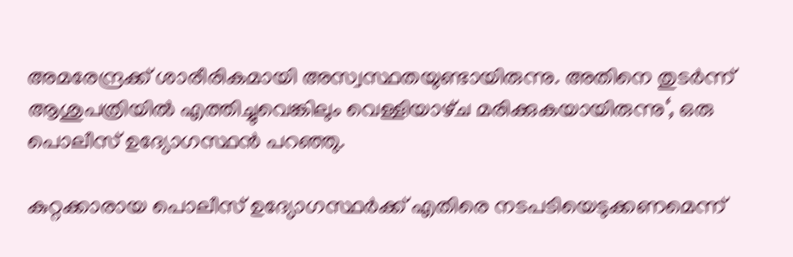അമരേന്ദ്രക്ക് ശാരീരികമായി അസ്വസ്ഥതയുണ്ടായിരുന്നു. അതിനെ തുടര്‍ന്ന് ആശുപത്രിയില്‍ എത്തിച്ചുവെങ്കിലും വെള്ളിയാഴ്‌ച മരിക്കുകയായിരുന്നു‘, ഒരു പൊലീസ് ഉദ്യോഗസ്ഥന്‍ പറഞ്ഞു.

കുറ്റക്കാരായ പൊലീസ് ഉദ്യോഗസ്ഥര്‍ക്ക് എതിരെ നടപടിയെടുക്കണമെന്ന്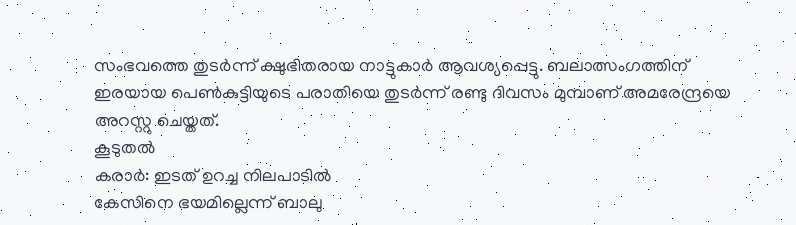സംഭവത്തെ തുടര്‍ന്ന് ക്ഷുഭിതരായ നാട്ടുകാര്‍ ആവശ്യപ്പെട്ടു. ബലാത്സംഗത്തിന് ഇരയായ പെണ്‍കുട്ടിയുടെ പരാതിയെ തുടര്‍ന്ന് രണ്ടു ദിവസം മുമ്പാണ് അമരേന്ദ്രയെ അറസ്റ്റു ചെയ്തത്.
കൂടുതല്‍
കരാര്‍: ഇടത് ഉറച്ച നിലപാടില്‍
കേസിനെ ഭയമില്ലെന്ന് ബാലു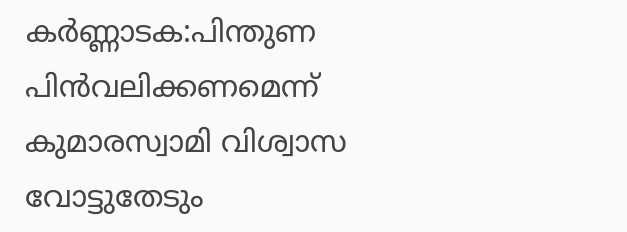കര്‍ണ്ണാടക:പിന്തുണ പിന്‍‌വലിക്കണമെന്ന്
കുമാരസ്വാമി വിശ്വാസ വോട്ടുതേടും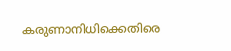കരുണാനിധിക്കെതിരെ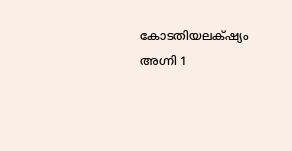കോടതിയലക്‍ഷ്യം
അഗ്നി 1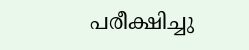പരീക്ഷിച്ചു